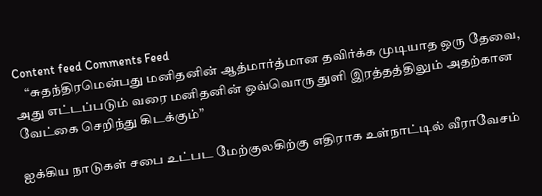Content feed Comments Feed
    “சுதந்திரமென்பது மனிதனின் ஆத்மார்த்மான தவிர்க்க முடியாத ஒரு தேவை, அது எட்டப்படும் வரை மனிதனின் ஒவ்வொரு துளி இரத்தத்திலும் அதற்கான வேட்கை செறிந்து கிடக்கும்”

ஐக்கிய நாடுகள் சபை உட்பட மேற்குலகிற்கு எதிராக உள்நாட்டில் வீராவேசம்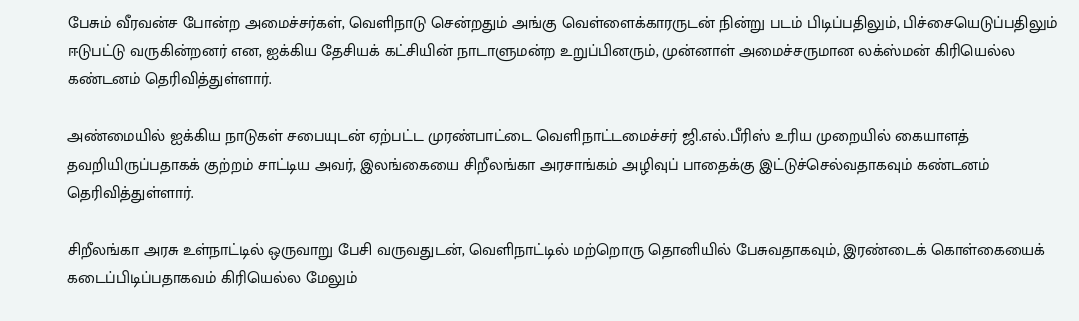பேசும் வீரவன்ச போன்ற அமைச்சர்கள், வெளிநாடு சென்றதும் அங்கு வெள்ளைக்காரருடன் நின்று படம் பிடிப்பதிலும், பிச்சையெடுப்பதிலும் ஈடுபட்டு வருகின்றனர் என, ஐக்கிய தேசியக் கட்சியின் நாடாளுமன்ற உறுப்பினரும், முன்னாள் அமைச்சருமான லக்ஸ்மன் கிரியெல்ல கண்டனம் தெரிவித்துள்ளார்.

அண்மையில் ஐக்கிய நாடுகள் சபையுடன் ஏற்பட்ட முரண்பாட்டை வெளிநாட்டமைச்சர் ஜி.எல்.பீரிஸ் உரிய முறையில் கையாளத் தவறியிருப்பதாகக் குற்றம் சாட்டிய அவர், இலங்கையை சிறீலங்கா அரசாங்கம் அழிவுப் பாதைக்கு இட்டுச்செல்வதாகவும் கண்டனம் தெரிவித்துள்ளார்.

சிறீலங்கா அரசு உள்நாட்டில் ஒருவாறு பேசி வருவதுடன், வெளிநாட்டில் மற்றொரு தொனியில் பேசுவதாகவும், இரண்டைக் கொள்கையைக் கடைப்பிடிப்பதாகவம் கிரியெல்ல மேலும்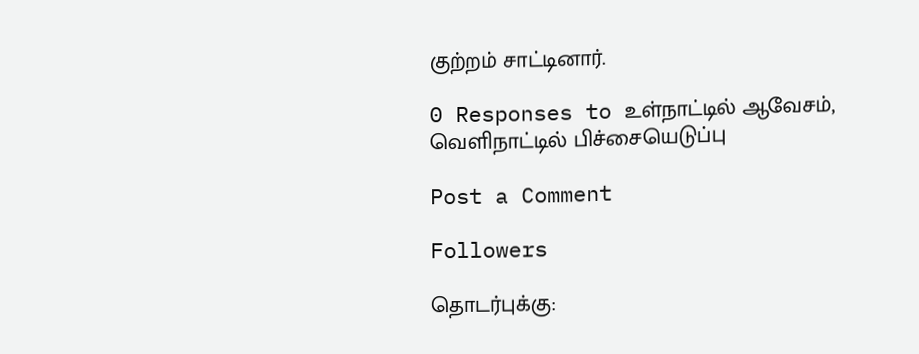குற்றம் சாட்டினார்.

0 Responses to உள்நாட்டில் ஆவேசம், வெளிநாட்டில் பிச்சையெடுப்பு

Post a Comment

Followers

தொடர்புக்கு: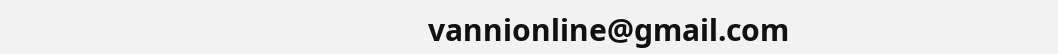vannionline@gmail.com